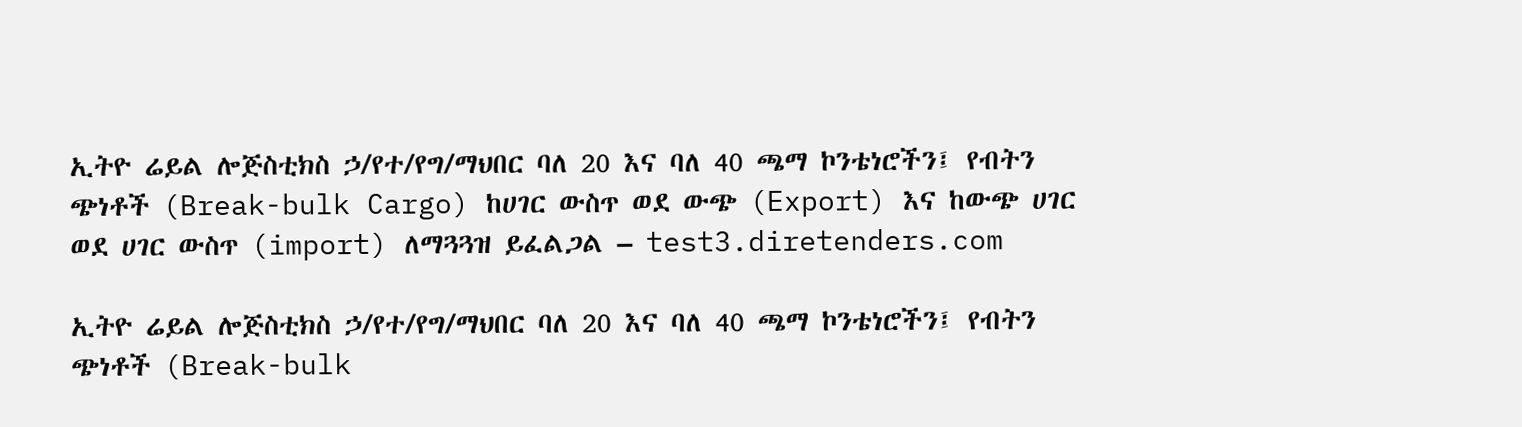ኢትዮ ሬይል ሎጅስቲክስ ኃ/የተ/የግ/ማህበር ባለ 20 እና ባለ 40 ጫማ ኮንቴነሮችን፤ የብትን ጭነቶች (Break-bulk Cargo) ከሀገር ውስጥ ወደ ውጭ (Export) እና ከውጭ ሀገር ወደ ሀገር ውስጥ (import) ለማጓጓዝ ይፈልጋል – test3.diretenders.com

ኢትዮ ሬይል ሎጅስቲክስ ኃ/የተ/የግ/ማህበር ባለ 20 እና ባለ 40 ጫማ ኮንቴነሮችን፤ የብትን ጭነቶች (Break-bulk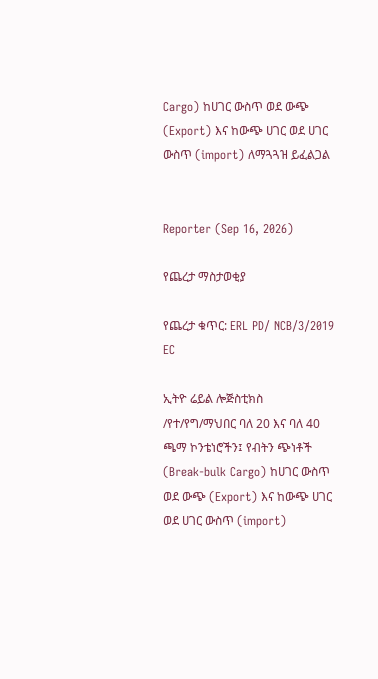Cargo) ከሀገር ውስጥ ወደ ውጭ (Export) እና ከውጭ ሀገር ወደ ሀገር ውስጥ (import) ለማጓጓዝ ይፈልጋል


Reporter (Sep 16, 2026)

የጨረታ ማስታወቂያ

የጨረታ ቁጥር: ERL PD/ NCB/3/2019 EC

ኢትዮ ሬይል ሎጅስቲክስ /የተ/የግ/ማህበር ባለ 20 እና ባለ 40 ጫማ ኮንቴነሮችን፤ የብትን ጭነቶች (Break-bulk Cargo) ከሀገር ውስጥ ወደ ውጭ (Export) እና ከውጭ ሀገር ወደ ሀገር ውስጥ (import)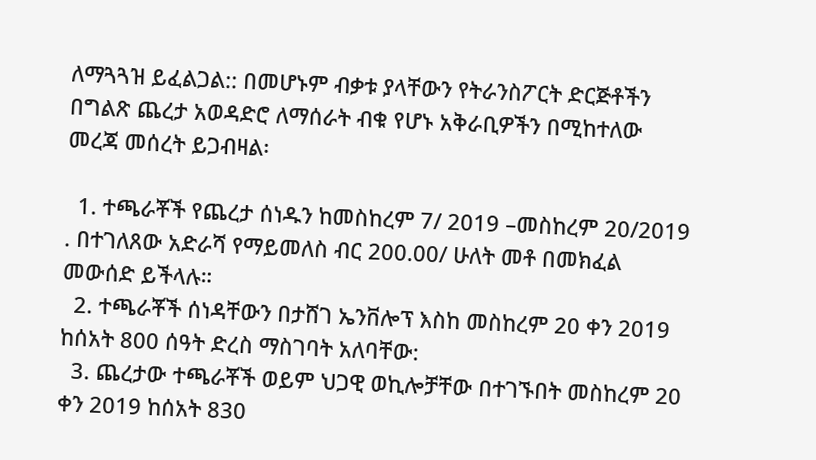ለማጓጓዝ ይፈልጋል:: በመሆኑም ብቃቱ ያላቸውን የትራንስፖርት ድርጅቶችን በግልጽ ጨረታ አወዳድሮ ለማሰራት ብቁ የሆኑ አቅራቢዎችን በሚከተለው መረጃ መሰረት ይጋብዛል፡

  1. ተጫራቾች የጨረታ ሰነዱን ከመስከረም 7/ 2019 –መስከረም 20/2019 . በተገለጸው አድራሻ የማይመለስ ብር 200.00/ ሁለት መቶ በመክፈል መውሰድ ይችላሉ።
  2. ተጫራቾች ሰነዳቸውን በታሸገ ኤንቨሎፕ እስከ መስከረም 20 ቀን 2019 ከሰአት 800 ሰዓት ድረስ ማስገባት አለባቸው:
  3. ጨረታው ተጫራቾች ወይም ህጋዊ ወኪሎቻቸው በተገኙበት መስከረም 20 ቀን 2019 ከሰአት 830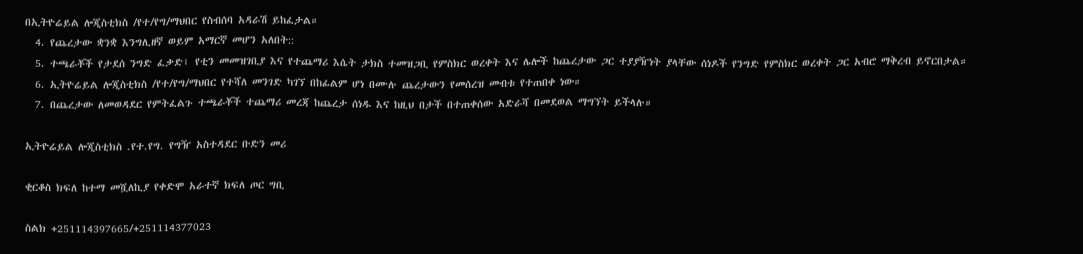በኢትዮሬይል ሎጂስቲክስ /የተ/የግ/ማህበር የስብሰባ አዳራሽ ይከፈታል።
  4. የጨረታው ቋንቋ እንግሊዘኛ ወይም አማርኛ መሆን አለበት::
  5. ተጫራቾች የታደሰ ንግድ ፈቃድ፣ የቲን መመዝገቢያ እና የተጨማሪ እሴት ታክስ ተመዝጋቢ የምስክር ወረቀት እና ሌሎች ከጨረታው ጋር ተያያዥነት ያላቸው ሰነዶች የንግድ የምስክር ወረቀት ጋር አብሮ ማቅረብ ይኖርበታል።
  6. ኢትዮሬይል ሎጂስቲክስ /የተ/የግ/ማህበር የተሻለ መንገድ ካገኘ በከፊልም ሆነ በሙሉ ጨረታውን የመሰረዝ መብቱ የተጠበቀ ነው።
  7. በጨረታው ለመወዳደር የምትፈልጉ ተጫራቾች ተጨማሪ መረጃ ከጨረታ ሰነዱ እና ከዚህ በታች በተጠቀሰው አድራሻ በመደወል ማግኘት ይችላሉ።

ኢትዮሬይል ሎጂስቲክስ .የተ.የግ. የግዥ አስተዳደር ቡድን መሪ

ቂርቆስ ክፍለ ከተማ መሿለኪያ የቀድሞ አራተኛ ክፍለ ጦር ግቢ

ስልክ +251114397665/+251114377023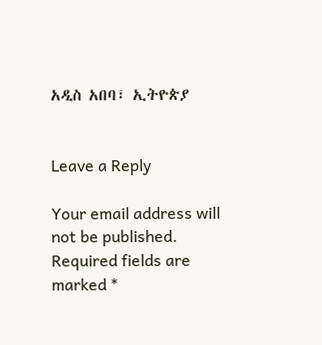አዲስ አበባ፣ ኢትዮጵያ


Leave a Reply

Your email address will not be published. Required fields are marked *